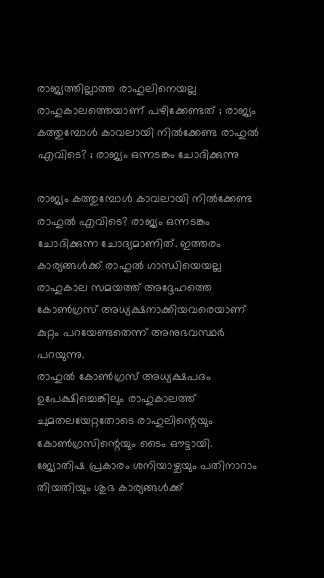രാജ്യത്തില്ലാത്ത രാഹുലിനെയല്ല രാഹുകാലത്തെയാണ് പഴിക്കേണ്ടത് ; രാജ്യം കത്തുമ്പോൾ കാവലായി നിൽക്കേണ്ട രാഹുൽ എവിടെ? ; രാജ്യം ഒന്നടങ്കം ചോദിക്കുന്നു

രാജ്യം കത്തുമ്പോൾ കാവലായി നിൽക്കേണ്ട രാഹുൽ എവിടെ? രാജ്യം ഒന്നടങ്കം ചോദിക്കുന്ന ചോദ്യമാണിത്. ഇത്തരം കാര്യങ്ങൾക്ക് രാഹുൽ ഗാന്ധിയെയല്ല രാഹുകാല സമയത്ത് അദ്ദേഹത്തെ കോൺഗ്രസ് അധ്യക്ഷനാക്കിയവരെയാണ് കുറ്റം പറയേണ്ടതെന്ന് അനുഭവസ്ഥർ പറയുന്നു.
രാഹുൽ കോൺഗ്രസ് അധ്യക്ഷപദം ഉപേക്ഷിച്ചെങ്കിലും രാഹുകാലത്ത് ചുമതലയേറ്റതോടെ രാഹുലിന്റെയും കോൺഗ്രസിന്റെയും ടൈം ഔട്ടായി.
ജ്യോതിഷ പ്രകാരം ശനിയാഴ്ചയും പതിനാറാം തിയതിയും ശുഭ കാര്യങ്ങൾക്ക്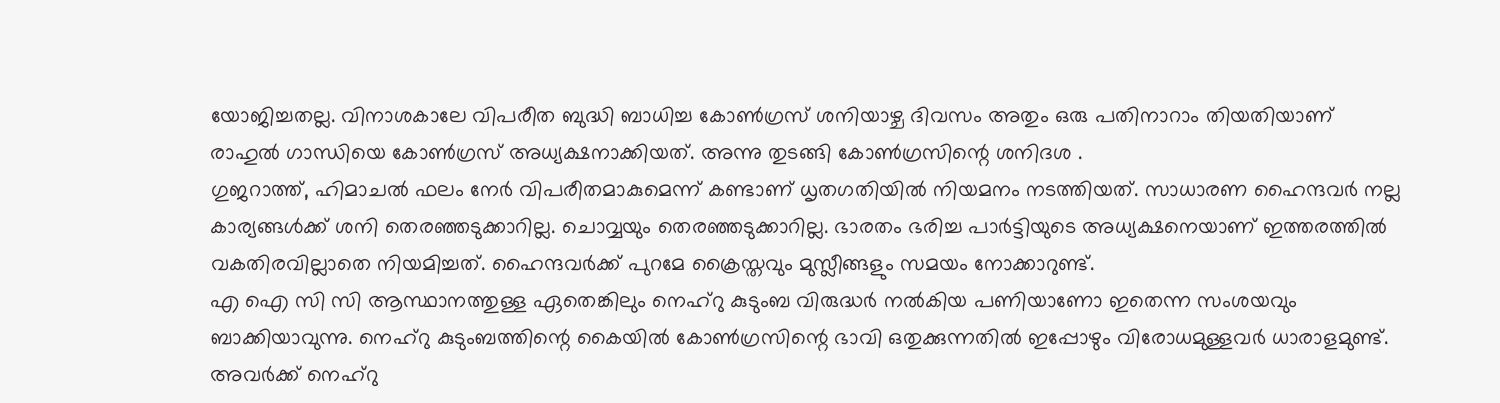യോജിച്ചതല്ല. വിനാശകാലേ വിപരീത ബുദ്ധി ബാധിച്ച കോൺഗ്രസ് ശനിയാഴ്ച ദിവസം അതും ഒരു പതിനാറാം തിയതിയാണ് രാഹുൽ ഗാന്ധിയെ കോൺഗ്രസ് അധ്യക്ഷനാക്കിയത്. അന്നു തുടങ്ങി കോൺഗ്രസിന്റെ ശനിദശ .
ഗുജറാത്ത്, ഹിമാചൽ ഫലം നേർ വിപരീതമാകുമെന്ന് കണ്ടാണ് ധൃതഗതിയിൽ നിയമനം നടത്തിയത്. സാധാരണ ഹൈന്ദവർ നല്ല കാര്യങ്ങൾക്ക് ശനി തെരഞ്ഞടുക്കാറില്ല. ചൊവ്വയും തെരഞ്ഞടുക്കാറില്ല. ഭാരതം ഭരിച്ച പാർട്ടിയുടെ അധ്യക്ഷനെയാണ് ഇത്തരത്തിൽ വകതിരവില്ലാതെ നിയമിച്ചത്. ഹൈന്ദവർക്ക് പുറമേ ക്രൈസ്തവും മുസ്ലീങ്ങളും സമയം നോക്കാറുണ്ട്.
എ ഐ സി സി ആസ്ഥാനത്തുള്ള ഏതെങ്കിലും നെഹ്റു കുടുംബ വിരുദ്ധർ നൽകിയ പണിയാണോ ഇതെന്ന സംശയവും ബാക്കിയാവുന്നു. നെഹ്റു കുടുംബത്തിന്റെ കൈയിൽ കോൺഗ്രസിന്റെ ഭാവി ഒതുക്കുന്നതിൽ ഇപ്പോഴും വിരോധമുള്ളവർ ധാരാളമുണ്ട്. അവർക്ക് നെഹ്റു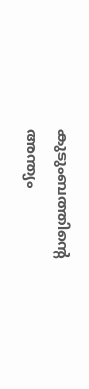കുടുംബത്തിന്റെ അന്ത്യം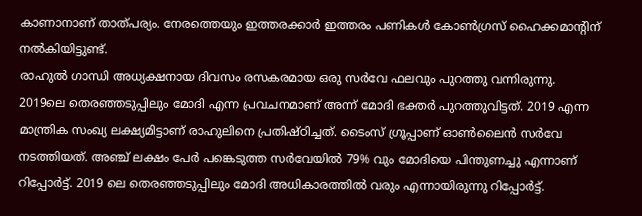കാണാനാണ് താത്പര്യം. നേരത്തെയും ഇത്തരക്കാർ ഇത്തരം പണികൾ കോൺഗ്രസ് ഹൈക്കമാന്റിന് നൽകിയിട്ടുണ്ട്.
രാഹുൽ ഗാന്ധി അധ്യക്ഷനായ ദിവസം രസകരമായ ഒരു സർവേ ഫലവും പുറത്തു വന്നിരുന്നു. 2019ലെ തെരഞ്ഞടുപ്പിലും മോദി എന്ന പ്രവചനമാണ് അന്ന് മോദി ഭക്തർ പുറത്തുവിട്ടത്. 2019 എന്ന മാന്ത്രിക സംഖ്യ ലക്ഷ്യമിട്ടാണ് രാഹുലിനെ പ്രതിഷ്ഠിച്ചത്. ടൈംസ് ഗ്രൂപ്പാണ് ഓൺലൈൻ സർവേ നടത്തിയത്. അഞ്ച് ലക്ഷം പേർ പങ്കെടുത്ത സർവേയിൽ 79% വും മോദിയെ പിന്തുണച്ചു എന്നാണ് റിപ്പോർട്ട്. 2019 ലെ തെരഞ്ഞടുപ്പിലും മോദി അധികാരത്തിൽ വരും എന്നായിരുന്നു റിപ്പോർട്ട്.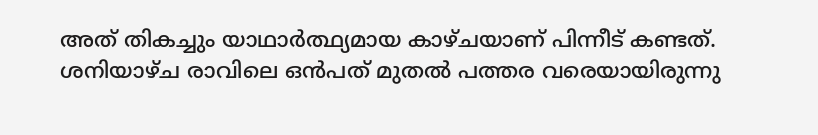അത് തികച്ചും യാഥാർത്ഥ്യമായ കാഴ്ചയാണ് പിന്നീട് കണ്ടത്.
ശനിയാഴ്ച രാവിലെ ഒൻപത് മുതൽ പത്തര വരെയായിരുന്നു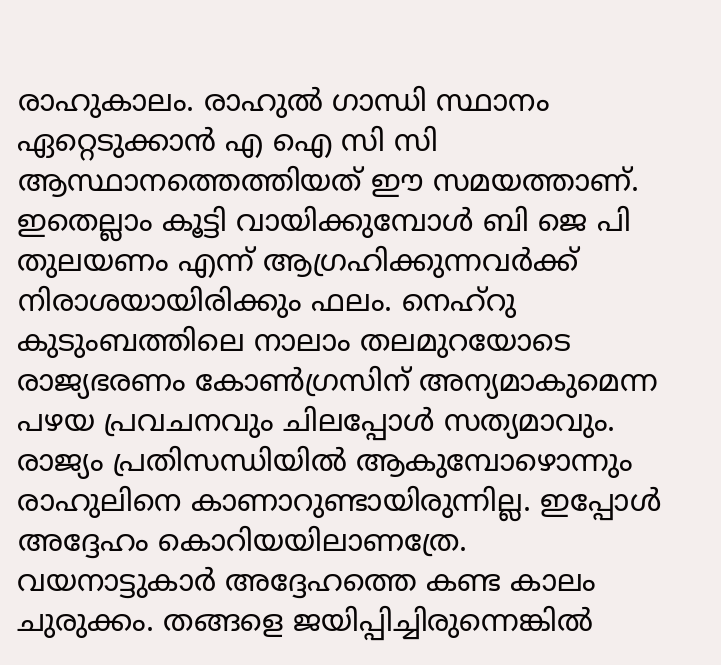രാഹുകാലം. രാഹുൽ ഗാന്ധി സ്ഥാനം ഏറ്റെടുക്കാൻ എ ഐ സി സി ആസ്ഥാനത്തെത്തിയത് ഈ സമയത്താണ്. ഇതെല്ലാം കൂട്ടി വായിക്കുമ്പോൾ ബി ജെ പി തുലയണം എന്ന് ആഗ്രഹിക്കുന്നവർക്ക് നിരാശയായിരിക്കും ഫലം. നെഹ്റു കുടുംബത്തിലെ നാലാം തലമുറയോടെ രാജ്യഭരണം കോൺഗ്രസിന് അന്യമാകുമെന്ന പഴയ പ്രവചനവും ചിലപ്പോൾ സത്യമാവും.
രാജ്യം പ്രതിസന്ധിയിൽ ആകുമ്പോഴൊന്നും രാഹുലിനെ കാണാറുണ്ടായിരുന്നില്ല. ഇപ്പോൾ അദ്ദേഹം കൊറിയയിലാണത്രേ. വയനാട്ടുകാർ അദ്ദേഹത്തെ കണ്ട കാലം ചുരുക്കം. തങ്ങളെ ജയിപ്പിച്ചിരുന്നെങ്കിൽ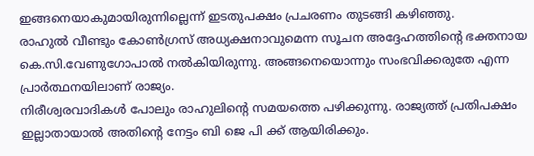ഇങ്ങനെയാകുമായിരുന്നില്ലെന്ന് ഇടതുപക്ഷം പ്രചരണം തുടങ്ങി കഴിഞ്ഞു.
രാഹുൽ വീണ്ടും കോൺഗ്രസ് അധ്യക്ഷനാവുമെന്ന സൂചന അദ്ദേഹത്തിന്റെ ഭക്തനായ കെ.സി.വേണുഗോപാൽ നൽകിയിരുന്നു. അങ്ങനെയൊന്നും സംഭവിക്കരുതേ എന്ന പ്രാർത്ഥനയിലാണ് രാജ്യം.
നിരീശ്വരവാദികൾ പോലും രാഹുലിന്റെ സമയത്തെ പഴിക്കുന്നു. രാജ്യത്ത് പ്രതിപക്ഷം ഇല്ലാതായാൽ അതിന്റെ നേട്ടം ബി ജെ പി ക്ക് ആയിരിക്കും.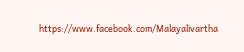https://www.facebook.com/Malayalivartha